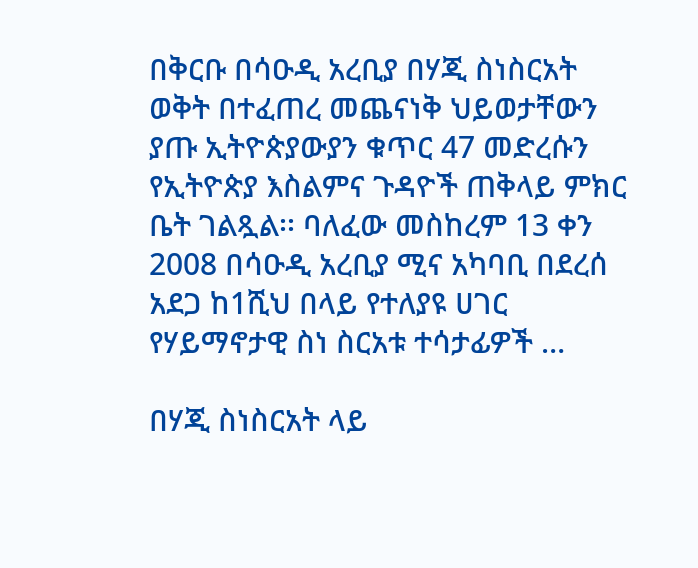በቅርቡ በሳዑዲ አረቢያ በሃጂ ስነስርአት ወቅት በተፈጠረ መጨናነቅ ህይወታቸውን ያጡ ኢትዮጵያውያን ቁጥር 47 መድረሱን የኢትዮጵያ እስልምና ጉዳዮች ጠቅላይ ምክር ቤት ገልጿል፡፡ ባለፈው መስከረም 13 ቀን 2008 በሳዑዲ አረቢያ ሚና አካባቢ በደረሰ አደጋ ከ1ሺህ በላይ የተለያዩ ሀገር የሃይማኖታዊ ስነ ስርአቱ ተሳታፊዎች …

በሃጂ ስነስርአት ላይ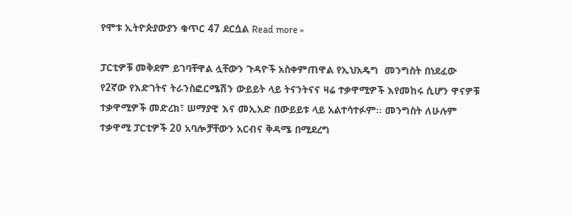የሞቱ ኢትዮጵያውያን ቁጥር 47 ደርሷል Read more »

ፓርቲዎቹ መቅደም ይገባቸዋል ሏቸውን ጉዳዮች አስቀምጠዋል የኢህአዴግ  መንግስት በነደፈው የ2ኛው የእድገትና ትራንስፎርሜሽን ውይይት ላይ ትናንትናና ዛሬ ተቃዋሚዎች እየመከሩ ሲሆን ዋናዎቹ ተቃዋሚዎች መድረክ፣ ሠማያዊ እና መኢአድ በውይይቱ ላይ አልተሳተፉም፡፡ መንግስት ለሁሉም ተቃዋሚ ፓርቲዎች 20 አባሎቻቸውን አርብና ቅዳሜ በሚደረግ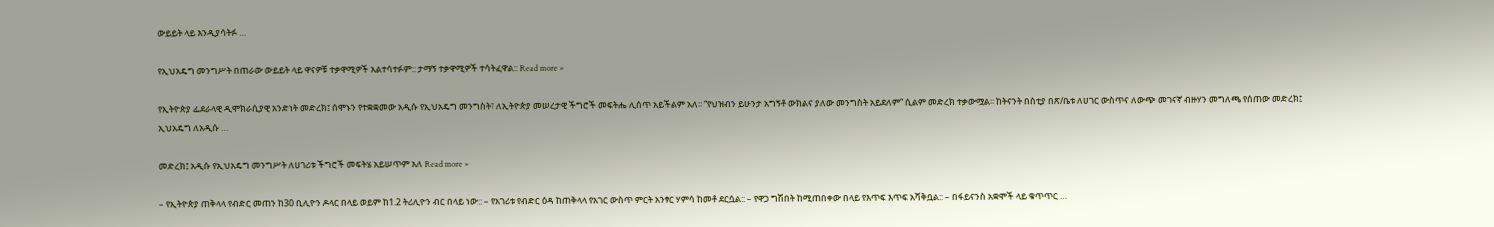ውይይት ላይ እንዲያሳትፉ …

የኢህአዴግ መንግሥት በጠራው ውይይት ላይ ዋናዎቹ ተቃዋሚዎች አልተሳተፉም:: ታማኝ ተቃዋሚዎች ተሳትፈዋል:: Read more »

የኢትዮጵያ ፌደራላዊ ዲሞክራሲያዊ አንድነት መድረክ፤ ሰሞኑን የተቋቋመው አዲሱ የኢህአዴግ መንግስት፣ ለኢትዮጵያ መሠረታዊ ችግሮች መፍትሔ ሊሰጥ አይችልም አለ፡፡ “የህዝብን ይሁንታ አግኝቶ ውክልና ያለው መንግስት አይደለም” ሲልም መድረክ ተቃውሟል፡፡ ከትናንት በስቲያ በጽ/ቤቱ ለሀገር ውስጥና ለውጭ መገናኛ ብዙሃን መግለጫ የሰጠው መድረክ፤ ኢህአዴግ ለአዲሱ …

መድረክ፤ አዲሱ የኢህአዴግ መንግሥት ለሀገሪቱ ችግሮች መፍትሄ አይሠጥም አለ Read more »

– የኢትዮጵያ ጠቅላላ የብድር መጠን ከ30 ቢሊዮን ዶላር በላይ ወይም ከ1.2 ትሪሊዮን ብር በላይ ነው:: – የአገሪቱ የብድር ዕዳ ከጠቅላላ የአገር ውስጥ ምርት አንፃር ሃምሳ ከመቶ ደርሷል:: – የዋጋ ግሽበት ከሚጠበቀው በላይ የእጥፍ እጥፍ አሻቅቧል:: – በፋይናንስ አቋሞች ላይ ቁጥጥር …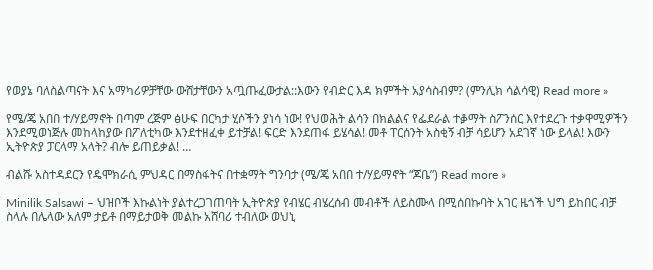የወያኔ ባለስልጣናት እና አማካሪዎቻቸው ውሸታቸውን አጧጡፈውታል::እውን የብድር እዳ ክምችት አያሳስብም? (ምንሊክ ሳልሳዊ) Read more »

የሜ/ጄ አበበ ተ/ሃይማኖት በጣም ረጅም ፅሁፍ በርካታ ሂሶችን ያነሳ ነው! የህወሕት ልሳን በክልልና የፌደራል ተቇማት ስፖንሰር እየተደረጉ ተቃዋሚዎችን እንደሚወነጅሉ መከላከያው በፖለቲካው እንደተዘፈቀ ይተቻል! ፍርድ እንደጠፋ ይሄሳል! መቶ ፐርሰንት አስቂኝ ብቻ ሳይሆን አደገኛ ነው ይላል! እውን ኢትዮጵያ ፓርላማ አላት? ብሎ ይጠይቃል! …

ብልሹ አስተዳደርን የዴሞክራሲ ምህዳር በማስፋትና በተቋማት ግንባታ (ሜ/ጄ አበበ ተ/ሃይማኖት “ጆቤ”) Read more »

Minilik Salsawi – ህዝቦች እኩልነት ያልተረጋገጠባት ኢትዮጵያ የብሄር ብሄረሰብ መብቶች ለይስሙላ በሚሰበኩባት አገር ዜጎች ህግ ይከበር ብቻ ስላሉ በሌላው አለም ታይቶ በማይታወቅ መልኩ አሸባሪ ተብለው ወህኒ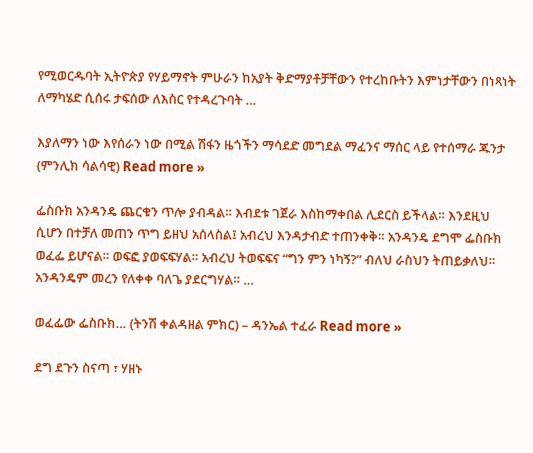የሚወርዱባት ኢትዮጵያ የሃይማኖት ምሁራን ከአያት ቅድማያቶቻቸውን የተረከቡትን እምነታቸውን በነጻነት ለማካሄድ ሲሰሩ ታፍሰው ለእስር የተዳረጉባት …

እያለማን ነው እየሰራን ነው በሚል ሽፋን ዜጎችን ማሳደድ መግደል ማፈንና ማሰር ላይ የተሰማራ ጁንታ (ምንሊክ ሳልሳዊ) Read more »

ፌስቡክ አንዳንዴ ጨርቁን ጥሎ ያብዳል። እብደቱ ገጀራ እስከማቀበል ሊደርስ ይችላል። እንደዚህ ሲሆን በተቻለ መጠን ጥግ ይዘህ አሰላስል፤ አብረህ እንዳታብድ ተጠንቀቅ። አንዳንዴ ደግሞ ፌስቡክ ወፈፌ ይሆናል። ወፍፎ ያወፍፍሃል። አብረህ ትወፍፍና “ግን ምን ነካኝ?” ብለህ ራስህን ትጠይቃለህ። አንዳንዴም መረን የለቀቀ ባለጌ ያደርግሃል። …

ወፈፌው ፌስቡክ… (ትንሽ ቀልዳዘል ምክር) – ዳንኤል ተፈራ Read more »

ደግ ደጉን ስናጣ ፣ ሃዘኑ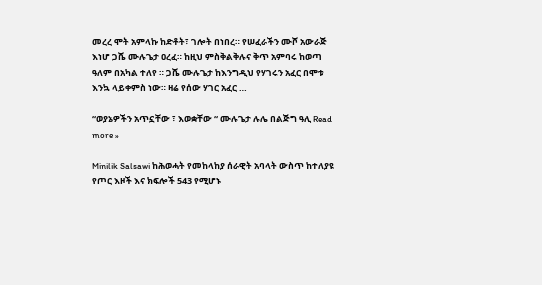መረረ ሞት አምላኩ ከድቶት፣ ገሎት በነበረ። የሠፈራችን ሙሾ አውራጅ እነሆ ጋሼ ሙሉጌታ ዐረፈ። ከዚህ ምስቅልቅሉና ቅጥ አምባሩ ከወጣ ዓለም በአካል ተለየ ። ጋሼ ሙሉጌታ ከእንግዲህ የሃገሩን አፈር በሞቱ እንኳ ላይቀምስ ነው። ዛሬ የሰው ሃገር አፈር …

“ወያኔዎችን አጥኗቸው ፣ እወቋቸው “ ሙሉጌታ ሉሌ በልጅግ ዓሊ Read more »

Minilik Salsawi ከሕወሓት የመከላከያ ሰራዊት አባላት ውስጥ ከተለያዩ የጦር እዞች እና ክፍሎች 543 የሚሆኑ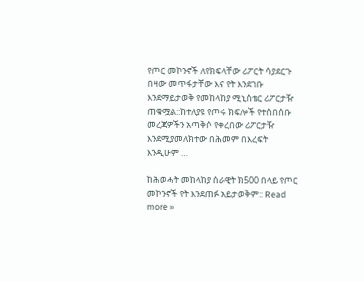የጦር መኮንኖች ለየክፍላቸው ሪፖርት ሳያደርጉ በዛው መጥፋታቸው እና የት እንደገቡ እንደማይታወቅ የመከላከያ ሚኒስቴር ሪፖርታዥ ጠቁሟል::ከተለያዩ የጦሩ ክፍሎች የተሰበሰቡ መረጃዎችን አጣቅሶ የቀረበው ሪፖርታዥ እንደሚያመለክተው በሕመም በእረፍት እንዲሁም …

ከሕወሓት መከላከያ ሰራዊት ክ500 በላይ የጦር መኮንኖች የት እንደጠፉ አይታወቅም:: Read more »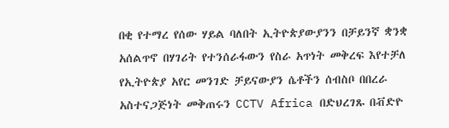በቂ የተማረ የሰው ሃይል ባለበት ኢትዮጵያውያንን በቻይንኛ ቋንቋ አሰልጥኖ በሃገሪት የተንሰራፋውን የስራ አጥነት መቅረፍ እየተቻለ የኢትዮጵያ አየር መንገድ ቻይናውያን ሴቶችን ሰብስቦ በበረራ አስተናጋጅነት መቅጠሩን CCTV Africa በድህረገጹ በቭድዮ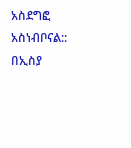አስደግፎ አስነብቦናል:: በኢስያ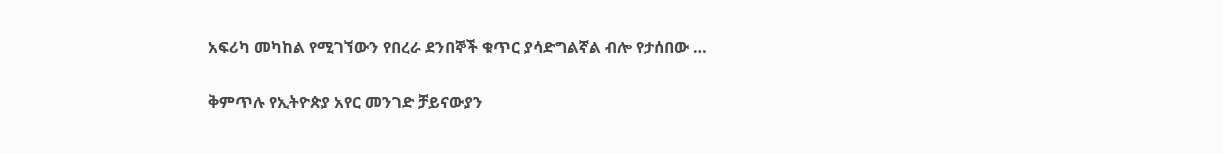አፍሪካ መካከል የሚገኘውን የበረራ ደንበኞች ቁጥር ያሳድግልኛል ብሎ የታሰበው …

ቅምጥሉ የኢትዮጵያ አየር መንገድ ቻይናውያን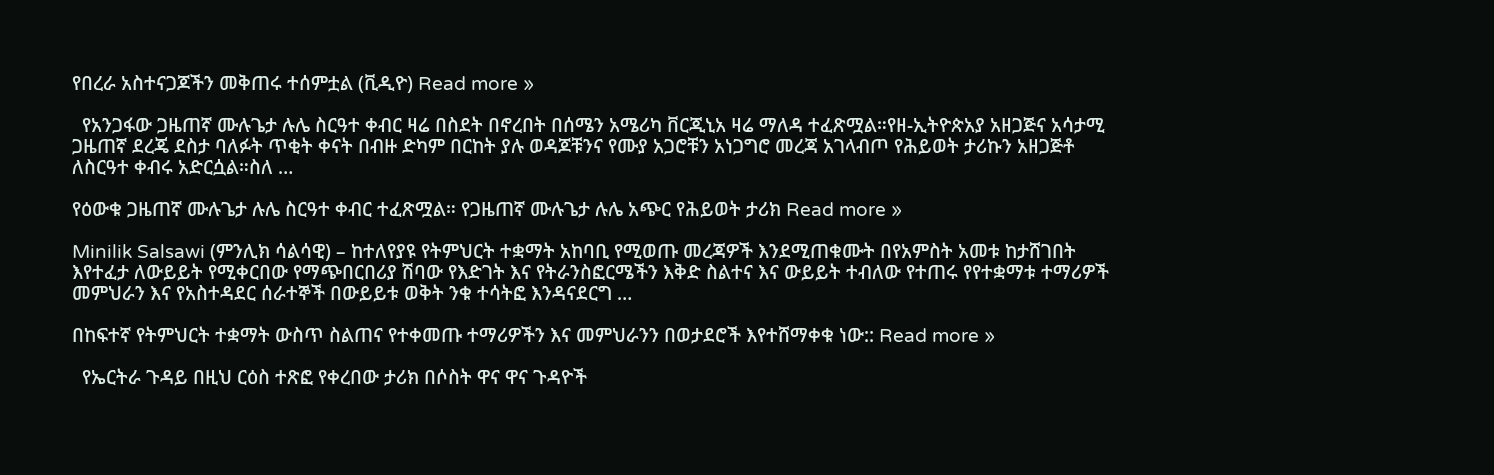የበረራ አስተናጋጆችን መቅጠሩ ተሰምቷል (ቪዲዮ) Read more »

  የአንጋፋው ጋዜጠኛ ሙሉጌታ ሉሌ ስርዓተ ቀብር ዛሬ በስደት በኖረበት በሰሜን አሜሪካ ቨርጂኒአ ዛሬ ማለዳ ተፈጽሟል።የዘ-ኢትዮጵአያ አዘጋጅና አሳታሚ ጋዜጠኛ ደረጄ ደስታ ባለፉት ጥቂት ቀናት በብዙ ድካም በርከት ያሉ ወዳጆቹንና የሙያ አጋሮቹን አነጋግሮ መረጃ አገላብጦ የሕይወት ታሪኩን አዘጋጅቶ ለስርዓተ ቀብሩ አድርሷል።ስለ …

የዕውቁ ጋዜጠኛ ሙሉጌታ ሉሌ ስርዓተ ቀብር ተፈጽሟል። የጋዜጠኛ ሙሉጌታ ሉሌ አጭር የሕይወት ታሪክ Read more »

Minilik Salsawi (ምንሊክ ሳልሳዊ) – ከተለየያዩ የትምህርት ተቋማት አከባቢ የሚወጡ መረጃዎች እንደሚጠቁሙት በየአምስት አመቱ ከታሸገበት እየተፈታ ለውይይት የሚቀርበው የማጭበርበሪያ ሽባው የእድገት እና የትራንስፎርሜችን እቅድ ስልተና እና ውይይት ተብለው የተጠሩ የየተቋማቱ ተማሪዎች መምህራን እና የአስተዳደር ሰራተኞች በውይይቱ ወቅት ንቁ ተሳትፎ እንዳናደርግ …

በከፍተኛ የትምህርት ተቋማት ውስጥ ስልጠና የተቀመጡ ተማሪዎችን እና መምህራንን በወታደሮች እየተሸማቀቁ ነው:: Read more »

  የኤርትራ ጉዳይ በዚህ ርዕስ ተጽፎ የቀረበው ታሪክ በሶስት ዋና ዋና ጉዳዮች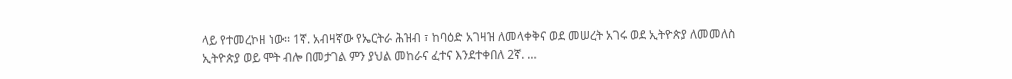ላይ የተመረኮዘ ነው፡፡ 1ኛ. አብዛኛው የኤርትራ ሕዝብ ፣ ከባዕድ አገዛዝ ለመላቀቅና ወደ መሠረት አገሩ ወደ ኢትዮጵያ ለመመለስ ኢትዮጵያ ወይ ሞት ብሎ በመታገል ምን ያህል መከራና ፈተና እንደተቀበለ 2ኛ. …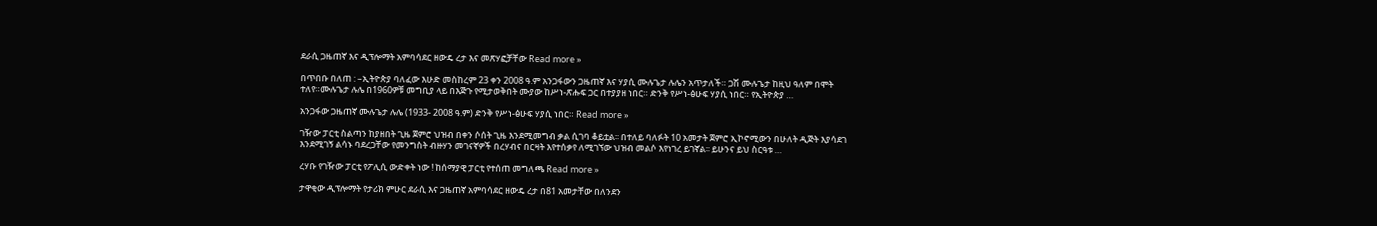ደራሲ ጋዜጠኛ እና ዲፕሎማት አምባሳደር ዘውዴ ረታ እና መጽሃፎቻቸው Read more »

በጥበቡ በለጠ : –ኢትዮጵያ ባለፈው እሁድ መስከረም 23 ቀን 2008 ዓ.ም አንጋፋውን ጋዜጠኛ እና ሃያሲ ሙሉጌታ ሉሌን አጥታለች። ጋሽ ሙሉጌታ ከዚህ ዓለም በሞት ተለየ።ሙሉጌታ ሉሌ በ1960ዎቹ መግቢያ ላይ በእጅጉ የሚታወቅበት ሙያው ከሥነ-ጽሑፍ ጋር በተያያዘ ነበር። ድንቅ የሥነ-ፅሁፍ ሃያሲ ነበር። የኢትዮጵያ …

አንጋፋው ጋዜጠኛ ሙሉጌታ ሉሌ (1933- 2008 ዓ.ም) ድንቅ የሥነ-ፅሁፍ ሃያሲ ነበር። Read more »

ገዥው ፓርቲ ስልጣን ከያዘበት ጊዜ ጀምሮ ህዝብ በቀን ሶሰት ጊዜ እንደሚመግብ ቃል ሲገባ ቆይቷል፡፡ በተለይ ባለፉት 10 አመታት ጀምሮ ኢኮኖሚውን በሁለት ዲጅት እያሳደገ እንደሚገኝ ልሳኑ ባደረጋቸው የመንግስት ብዙሃን መገናኛዎች በረሃብና በርዛት እየተሰቃየ ለሚገኘው ህዝብ መልሶ እየነገረ ይገኛል፡፡ ይሁንና ይህ ስርዓቱ …

ረሃቡ የገዥው ፓርቲ የፖሊሲ ውድቀት ነው ! ከሰማያዊ ፓርቲ የተሰጠ መግለጫ Read more »

ታዋቂው ዲፕሎማት የታሪክ ምሁር ደራሲ እና ጋዜጠኛ አምባሳደር ዘውዴ ረታ በ81 አመታቸው በለንደን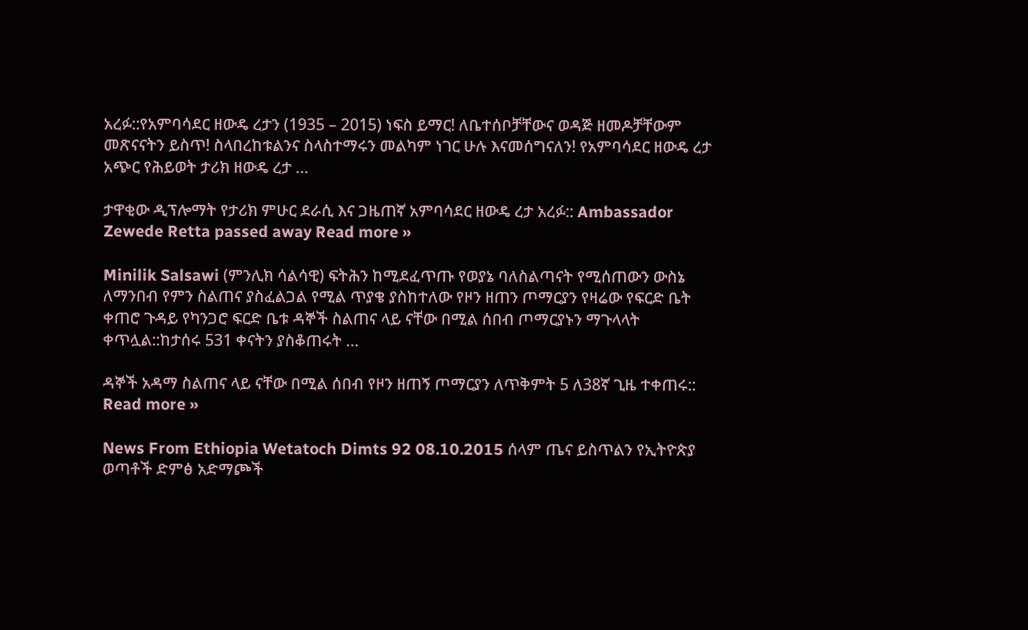አረፉ::የአምባሳደር ዘውዴ ረታን (1935 – 2015) ነፍስ ይማር! ለቤተሰቦቻቸውና ወዳጅ ዘመዶቻቸውም መጽናናትን ይስጥ! ስላበረከቱልንና ስላስተማሩን መልካም ነገር ሁሉ እናመሰግናለን! የአምባሳደር ዘውዴ ረታ አጭር የሕይወት ታሪክ ዘውዴ ረታ …

ታዋቂው ዲፕሎማት የታሪክ ምሁር ደራሲ እና ጋዜጠኛ አምባሳደር ዘውዴ ረታ አረፉ:: Ambassador Zewede Retta passed away Read more »

Minilik Salsawi (ምንሊክ ሳልሳዊ) ፍትሕን ከሚደፈጥጡ የወያኔ ባለስልጣናት የሚሰጠውን ውስኔ ለማንበብ የምን ስልጠና ያስፈልጋል የሚል ጥያቄ ያስከተለው የዞን ዘጠን ጦማርያን የዛሬው የፍርድ ቤት ቀጠሮ ጉዳይ የካንጋሮ ፍርድ ቤቱ ዳኞች ስልጠና ላይ ናቸው በሚል ሰበብ ጦማርያኑን ማጉላላት ቀጥሏል::ከታሰሩ 531 ቀናትን ያስቆጠሩት …

ዳኞች አዳማ ስልጠና ላይ ናቸው በሚል ሰበብ የዞን ዘጠኝ ጦማርያን ለጥቅምት 5 ለ38ኛ ጊዜ ተቀጠሩ:: Read more »

News From Ethiopia Wetatoch Dimts 92 08.10.2015 ሰላም ጤና ይስጥልን የኢትዮጵያ ወጣቶች ድምፅ አድማጮች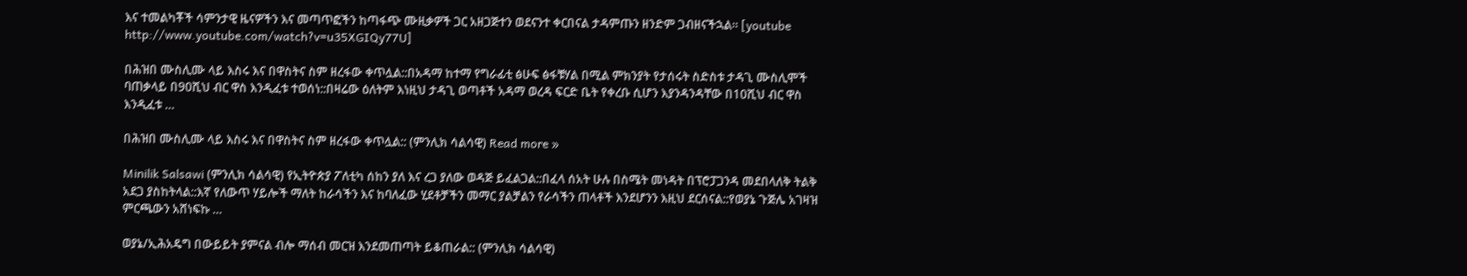እና ተመልካቾች ሳምንታዊ ዜናዎችን እና መጣጥፎችን ከጣፋጭ ሙዚቃዎች ጋር አዘጋጅተን ወደናንተ ቀርበናል ታዳምጡን ዘንድም ጋብዘናችኋል። [youtube http://www.youtube.com/watch?v=u35XGIQy77U]

በሕዝበ ሙስሊሙ ላይ እስሩ እና በዋስትና ስም ዘረፋው ቀጥሏል::በአዳማ ከተማ የግራፊቲ ፅሁፍ ፅፋቹሃል በሚል ምክንያት የታሰሩት ስድስቱ ታዳጊ ሙስሊሞች ባጠቃላይ በ90ሺህ ብር ዋስ እንዲፈቱ ተወሰነ::በዛሬው ዕለትም እነዚህ ታዳጊ ወጣቶች አዳማ ወረዳ ፍርድ ቤት የቀረቡ ሲሆን እያንዳንዳቸው በ10ሺህ ብር ዋስ እንዲፈቱ …

በሕዝበ ሙስሊሙ ላይ እስሩ እና በዋስትና ስም ዘረፋው ቀጥሏል:: (ምንሊክ ሳልሳዊ) Read more »

Minilik Salsawi (ምንሊክ ሳልሳዊ) የኢትዮጵያ ፖለቲካ ሰከን ያለ እና ረጋ ያለው ወዳጅ ይፈልጋል::በፈላ ሰአት ሁሉ በስሜት መነዳት በፕሮፓጋንዳ መደበላለቅ ትልቅ አደጋ ያስከትላል::እኛ የለውጥ ሃይሎች ማለት ከራሳችን እና ከባለፈው ሂደቶቻችን መማር ያልቻልን የራሳችን ጠላቶች እንደሆንን እዚህ ደርሰናል::የወያኔ ጉጅሌ አገዛዝ ምርጫውን አሸነፍኩ …

ወያኔ/ኢሕአዴግ በውይይት ያምናል ብሎ ማሰብ መርዝ እንደመጠጣት ይቆጠራል:: (ምንሊክ ሳልሳዊ)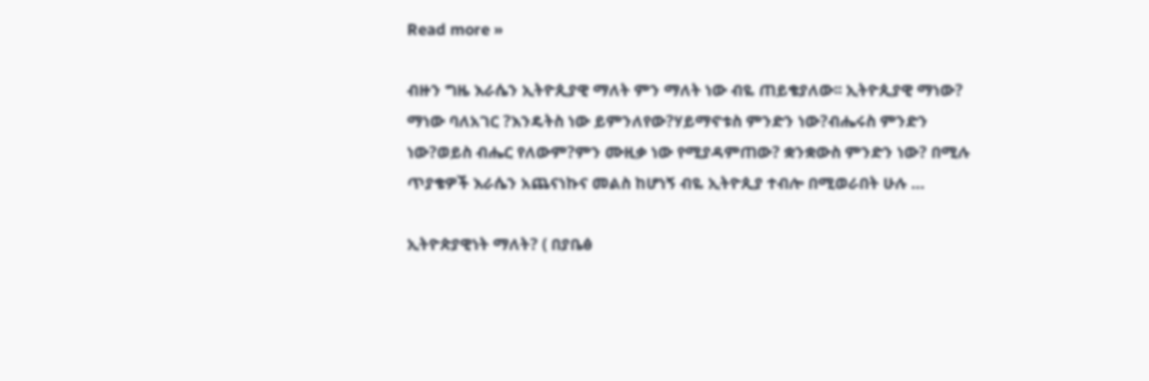Read more »

ብዙን ግዜ እራሴን ኢትዮጲያዊ ማለት ምን ማለት ነው ብዬ ጠይቄያለው፡፡ ኢትዮጲያዊ ማነው? ማነው ባለአገር ?እንዴትስ ነው ይምንለየው?ሃይማኖቱስ ምንድን ነው?ብሔሩስ ምንድን ነው?ወይስ ብሔር የለውም?ምን ሙዚቃ ነው የሚያዳምጠው? ቋንቋውስ ምንድን ነው? በሚሉ ጥያቄዎች እራሴን አጨናነኩና መልስ ከሆነኝ ብዬ ኢትዮጲያ ተብሎ በሚወራበት ሁሉ …

ኢትዮጵያዊነት ማለት? ( በያቤፅ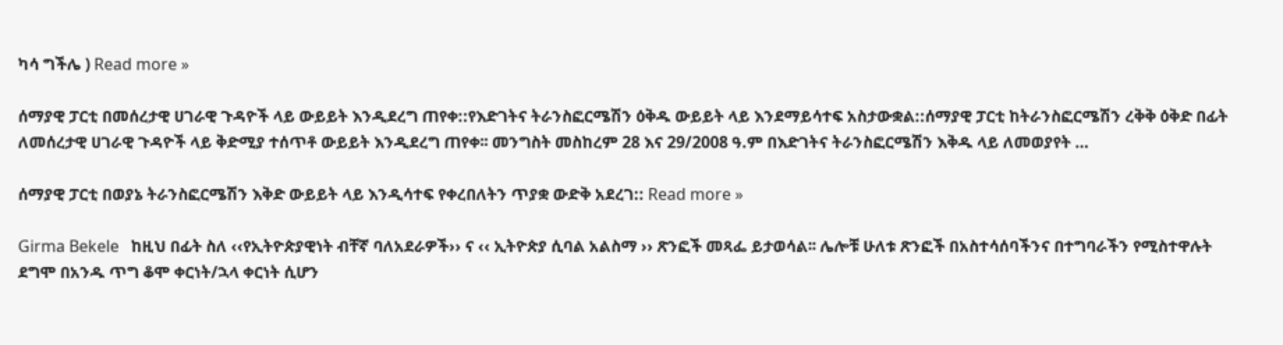ካሳ ግችሌ ) Read more »

ሰማያዊ ፓርቲ በመሰረታዊ ሀገራዊ ጉዳዮች ላይ ውይይት እንዲደረግ ጠየቀ::የእድገትና ትራንስፎርሜሽን ዕቅዱ ውይይት ላይ እንደማይሳተፍ አስታውቋል::ሰማያዊ ፓርቲ ከትራንስፎርሜሽን ረቅቅ ዕቅድ በፊት ለመሰረታዊ ሀገራዊ ጉዳዮች ላይ ቅድሚያ ተሰጥቶ ውይይት እንዲደረግ ጠየቀ፡፡ መንግስት መስከረም 28 እና 29/2008 ዓ.ም በእድገትና ትራንስፎርሜሽን እቅዱ ላይ ለመወያየት …

ሰማያዊ ፓርቲ በወያኔ ትራንስፎርሜሽን እቅድ ውይይት ላይ እንዲሳተፍ የቀረበለትን ጥያቋ ውድቅ አደረገ:: Read more »

Girma Bekele   ከዚህ በፊት ስለ ‹‹የኢትዮጵያዊነት ብቸኛ ባለአደራዎች›› ና ‹‹ ኢትዮጵያ ሲባል አልስማ ›› ጽንፎች መጻፌ ይታወሳል፡፡ ሌሎቹ ሁለቱ ጽንፎች በአስተሳሰባችንና በተግባራችን የሚስተዋሉት ደግሞ በአንዱ ጥግ ቆሞ ቀርነት/ኋላ ቀርነት ሲሆን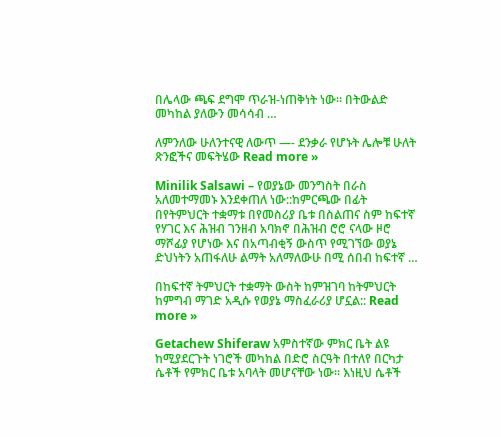በሌላው ጫፍ ደግሞ ጥራዝ-ነጠቅነት ነው፡፡ በትውልድ መካከል ያለውን መሳሳብ …

ለምንለው ሁለንተናዊ ለውጥ —- ደንቃራ የሆኑት ሌሎቹ ሁለት ጽንፎችና መፍትሄው Read more »

Minilik Salsawi – የወያኔው መንግስት በራስ አለመተማመኑ እንደቀጠለ ነው::ከምርጫው በፊት በየትምህርት ተቋማቱ በየመስሪያ ቤቱ በስልጠና ስም ከፍተኛ የሃገር እና ሕዝብ ገንዘብ አባክኖ በሕዝብ ሮሮ ናላው ዞሮ ማሾፊያ የሆነው እና በአጣብቂኝ ውስጥ የሚገኘው ወያኔ ድህነትን አጠፋለሁ ልማት አለማለውሁ በሚ ሰበብ ከፍተኛ …

በከፍተኛ ትምህርት ተቋማት ውስት ከምዝገባ ከትምህርት ከምግብ ማገድ አዲሱ የወያኔ ማስፈራሪያ ሆኗል:: Read more »

Getachew Shiferaw አምስተኛው ምክር ቤት ልዩ ከሚያደርጉት ነገሮች መካከል በድሮ ስርዓት በተለየ በርካታ ሴቶች የምክር ቤቱ አባላት መሆናቸው ነው፡፡ እነዚህ ሴቶች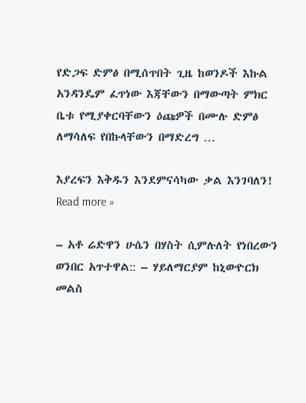የድጋፍ ድምፅ በሚሰጥበት ጊዜ ከወንዶች እኩል አንዳንዴም ፈጥነው እጃቸውን በማውጣት ምክር ቤቱ የሚያቀርባቸውን ዕጩዎች በሙሉ ድምፅ ለማሳለፍ የበኩላቸውን በማድረግ …

እያረፍን እቅዱን እንደምናሳካው ቃል እንገባለን! Read more »

– አቶ ሬድዋን ሁሴን በሃስት ሲምሉለት የነበረውን ወንበር አጥተዋል:: – ሃይለማርያም ከኒውዮርክ መልስ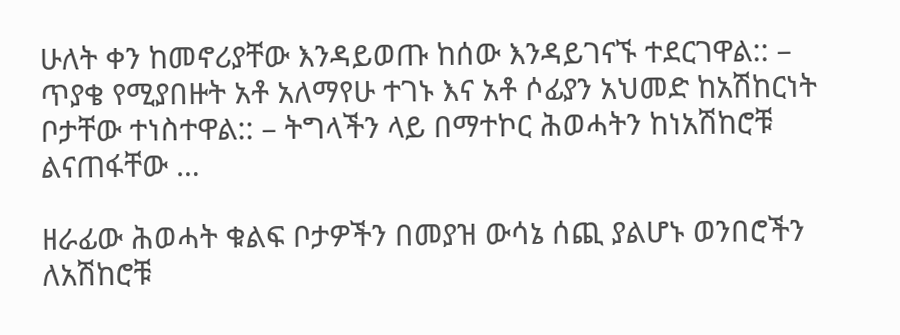ሁለት ቀን ከመኖሪያቸው እንዳይወጡ ከሰው እንዳይገናኙ ተደርገዋል:: – ጥያቄ የሚያበዙት አቶ አለማየሁ ተገኑ እና አቶ ሶፊያን አህመድ ከአሽከርነት ቦታቸው ተነስተዋል:: – ትግላችን ላይ በማተኮር ሕወሓትን ከነአሽከሮቹ ልናጠፋቸው …

ዘራፊው ሕወሓት ቁልፍ ቦታዎችን በመያዝ ውሳኔ ሰጪ ያልሆኑ ወንበሮችን ለአሽከሮቹ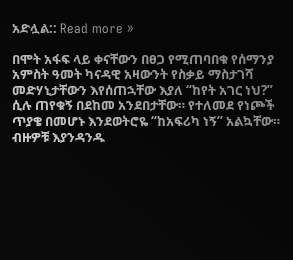አድሏል:: Read more »

በሞት አፋፍ ላይ ቀናቸውን በፀጋ የሚጠባበቁ የሰማንያ አምስት ዓመት ካናዳዊ አዛውንት የስቃይ ማስታገሻ መድሃኒታቸውን እየሰጠኋቸው እያለ “ከየት አገር ነህ?” ሲሉ ጠየቁኝ በደከመ አንደበታቸው። የተለመደ የነጮች ጥያቄ በመሆኑ እንደወትሮዬ “ከአፍሪካ ነኝ” አልኳቸው። ብዙዎቹ እያንዳንዱ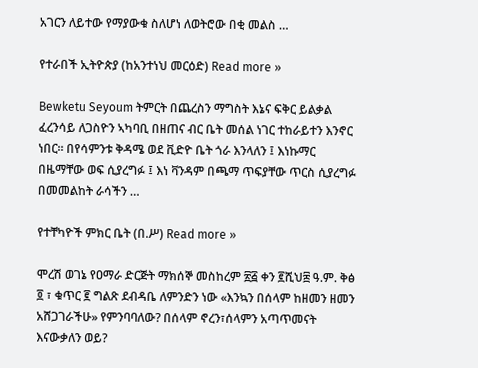አገርን ለይተው የማያውቁ ስለሆነ ለወትሮው በቂ መልስ …

የተራበች ኢትዮጵያ (ከአንተነህ መርዕድ) Read more »

Bewketu Seyoum ትምርት በጨረስን ማግስት እኔና ፍቅር ይልቃል ፈረንሳይ ለጋስዮን ኣካባቢ በዘጠና ብር ቤት መሰል ነገር ተከራይተን እንኖር ነበር፡፡ በየሳምንቱ ቅዳሜ ወደ ቪድዮ ቤት ጎራ እንላለን ፤ እነኩማር በዜማቸው ወፍ ሲያረግፉ ፤ እነ ቫንዳም በጫማ ጥፍያቸው ጥርስ ሲያረግፉ በመመልከት ራሳችን …

የተቸካዮች ምክር ቤት (በ.ሥ) Read more »

ሞረሽ ወገኔ የዐማራ ድርጅት ማክሰኞ መስከረም ፳፭ ቀን ፪ሺህ፰ ዓ.ም. ቅፅ ፬ ፣ ቁጥር ፪ ግልጽ ደብዳቤ ለምንድን ነው «እንኳን በሰላም ከዘመን ዘመን አሸጋገራችሁ» የምንባባለው? በሰላም ኖረን፣ሰላምን አጣጥመናት እናውቃለን ወይ?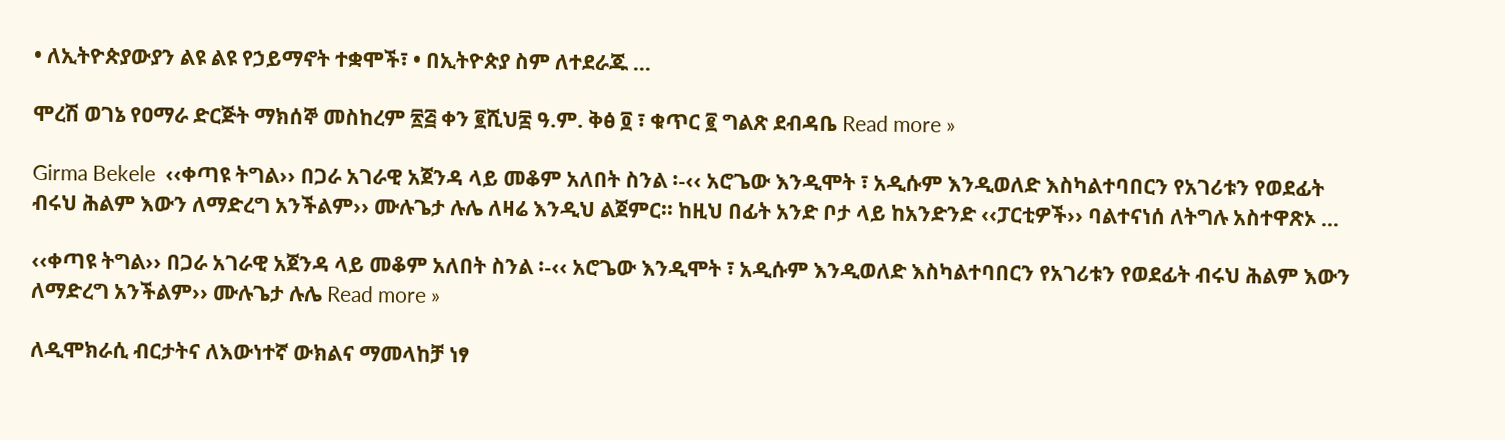• ለኢትዮጵያውያን ልዩ ልዩ የኃይማኖት ተቋሞች፣ • በኢትዮጵያ ስም ለተደራጁ …

ሞረሽ ወገኔ የዐማራ ድርጅት ማክሰኞ መስከረም ፳፭ ቀን ፪ሺህ፰ ዓ.ም. ቅፅ ፬ ፣ ቁጥር ፪ ግልጽ ደብዳቤ Read more »

Girma Bekele  ‹‹ቀጣዩ ትግል›› በጋራ አገራዊ አጀንዳ ላይ መቆም አለበት ስንል ፡-‹‹ አሮጌው እንዲሞት ፣ አዲሱም እንዲወለድ እስካልተባበርን የአገሪቱን የወደፊት ብሩህ ሕልም እውን ለማድረግ አንችልም›› ሙሉጌታ ሉሌ ለዛሬ እንዲህ ልጀምር፡፡ ከዚህ በፊት አንድ ቦታ ላይ ከአንድንድ ‹‹ፓርቲዎች›› ባልተናነሰ ለትግሉ አስተዋጽኦ …

‹‹ቀጣዩ ትግል›› በጋራ አገራዊ አጀንዳ ላይ መቆም አለበት ስንል ፡-‹‹ አሮጌው እንዲሞት ፣ አዲሱም እንዲወለድ እስካልተባበርን የአገሪቱን የወደፊት ብሩህ ሕልም እውን ለማድረግ አንችልም›› ሙሉጌታ ሉሌ Read more »

ለዲሞክራሲ ብርታትና ለእውነተኛ ውክልና ማመላከቻ ነፃ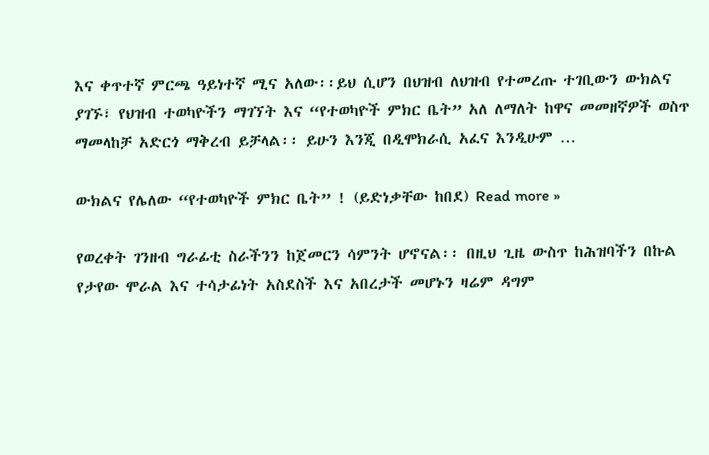እና ቀጥተኛ ምርጫ ዓይነተኛ ሚና አለው፡፡ይህ ሲሆን በህዝብ ለህዝብ የተመረጡ ተገቢውን ውክልና ያገኙ፣ የህዝብ ተወካዮችን ማገኘት እና “የተወካዮች ምክር ቤት” አለ ለማለት ከዋና መመዘኛዎች ወስጥ ማመላከቻ አድርጎ ማቅረብ ይቻላል፡፡ ይሁን እንጂ በዲሞክራሲ አፈና እንዲሁም …

ውክልና የሌለው “የተወካዮች ምክር ቤት” ! (ይድነቃቸው ከበደ) Read more »

የወረቀት ገንዘብ ግራፊቲ ስራችንን ከጀመርን ሳምንት ሆኖናል፡፡ በዚህ ጊዜ ውስጥ ከሕዝባችን በኩል የታየው ሞራል እና ተሳታፊነት አስደስች እና አበረታች መሆኑን ዛሬም ዳግም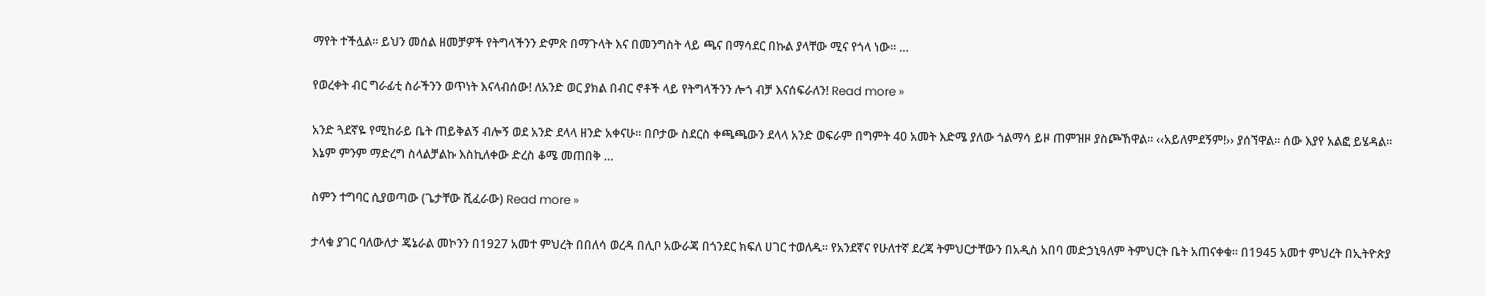ማየት ተችሏል፡፡ ይህን መሰል ዘመቻዎች የትግላችንን ድምጽ በማጉላት እና በመንግስት ላይ ጫና በማሳደር በኩል ያላቸው ሚና የጎላ ነው፡፡ …

የወረቀት ብር ግራፊቲ ስራችንን ወጥነት እናላብሰው! ለአንድ ወር ያክል በብር ኖቶች ላይ የትግላችንን ሎጎ ብቻ እናሰፍራለን! Read more »

አንድ ጓደኛዬ የሚከራይ ቤት ጠይቅልኝ ብሎኝ ወደ አንድ ደላላ ዘንድ አቀናሁ፡፡ በቦታው ስደርስ ቀጫጫውን ደላላ አንድ ወፍራም በግምት 40 አመት እድሜ ያለው ጎልማሳ ይዞ ጠምዝዞ ያስጮኸዋል፡፡ ‹‹አይለምደኝም!›› ያሰኘዋል፡፡ ሰው እያየ አልፎ ይሄዳል፡፡ እኔም ምንም ማድረግ ስላልቻልኩ እስኪለቀው ድረስ ቆሜ መጠበቅ …

ስምን ተግባር ሲያወጣው (ጌታቸው ሺፈራው) Read more »

ታላቁ ያገር ባለውለታ ጄኔራል መኮንን በ1927 አመተ ምህረት በበለሳ ወረዳ በሊቦ አውራጃ በጎንደር ክፍለ ሀገር ተወለዱ። የአንደኛና የሁለተኛ ደረጃ ትምህርታቸውን በአዲስ አበባ መድኃኒዓለም ትምህርት ቤት አጠናቀቁ። በ1945 አመተ ምህረት በኢትዮጵያ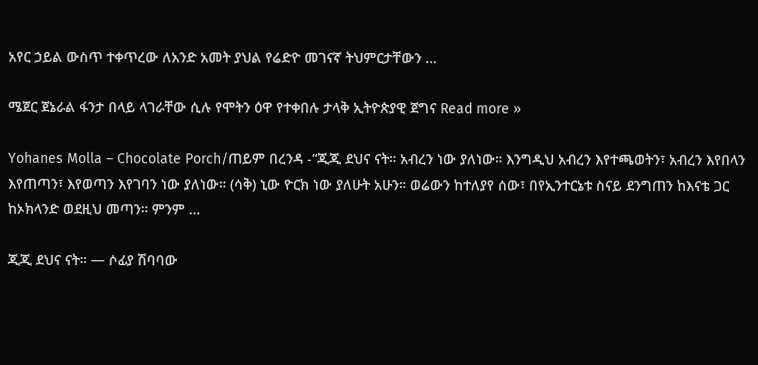አየር ኃይል ውስጥ ተቀጥረው ለአንድ አመት ያህል የሬድዮ መገናኛ ትህምርታቸውን …

ሜጀር ጀኔራል ፋንታ በላይ ላገራቸው ሲሉ የሞትን ዕዋ የተቀበሉ ታላቅ ኢትዮጵያዊ ጀግና Read more »

Yohanes Molla – Chocolate Porch/ጠይም በረንዳ -“ጂጂ ደህና ናት። አብረን ነው ያለነው። እንግዲህ አብረን እየተጫወትን፣ አብረን እየበላን እየጠጣን፣ እየወጣን እየገባን ነው ያለነው። (ሳቅ) ኒው ዮርክ ነው ያለሁት አሁን። ወሬውን ከተለያየ ሰው፣ በየኢንተርኔቱ ስናይ ደንግጠን ከእናቴ ጋር ከኦክላንድ ወደዚህ መጣን። ምንም …

ጂጂ ደህና ናት። — ሶፊያ ሽባባው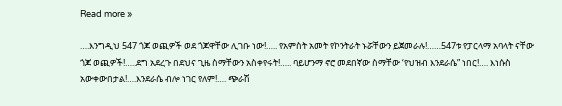Read more »

….እንግዲህ 547 ጎጆ ወጪዎች ወደ ጎጆዋቸው ሊገቡ ነው!….. የአምስት አመት የኮንትራት ኑሯቸውን ይጀመራሉ!……547ቱ የፓርላማ አባላት ናቸው ጎጆ ወጪዎች!…..ደግ አደረጉ በደህና ጊዜ ስማቸውን አስቀየሩት!….. ባይሆንማ ኖሮ መደበኛው ስማቸው ‘የህዝብ እንደራሴ” ነበር!…. እነሱስ አውቀውበታል!….እንደራሴ ብሎ ነገር የለም!…. ጭራሽ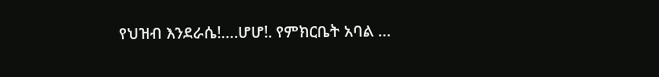የህዝብ እንደራሴ!….ሆሆ!. የምክርቤት አባል …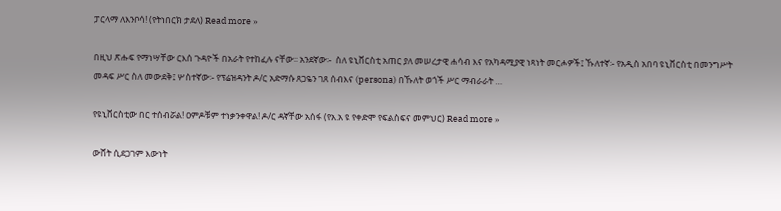ፓርላማ ለእንቦሳ! (የትነበርክ ታደለ) Read more »

በዚህ ጽሑፍ የማነሣቸው ርእሰ ጉዳዮች በአራት የተከፈሉ ናቸው፡፡ አንደኛው፡-  ስለ ዩኒቨርስቲ አጠር ያለ መሠረታዊ ሐሳብ እና የአካዳሚያዊ ነጻነት መርሖዎች፤ ኹለተኛ፡- የአዲስ አበባ ዩኒቨርስቲ በመንግሥት መዳፍ ሥር ስለ መውደቅ፤ ሦስተኛው፡- የፕሬዝዳንት ዶ/ር አድማሱ ጸጋዬን ገጸ ሰብእና (persona) በኹለት ወጎች ሥር ማብራራት …

የዩኒቨርስቲው በር ተሰብሯል! ዐምዶቹም ተነቃንቀዋል! ዶ/ር ዳኛቸው አሰፋ (የአ.አ ዩ የቀድሞ የፍልስፍና መምህር) Read more »

ውሸት ሲደጋገም እውነት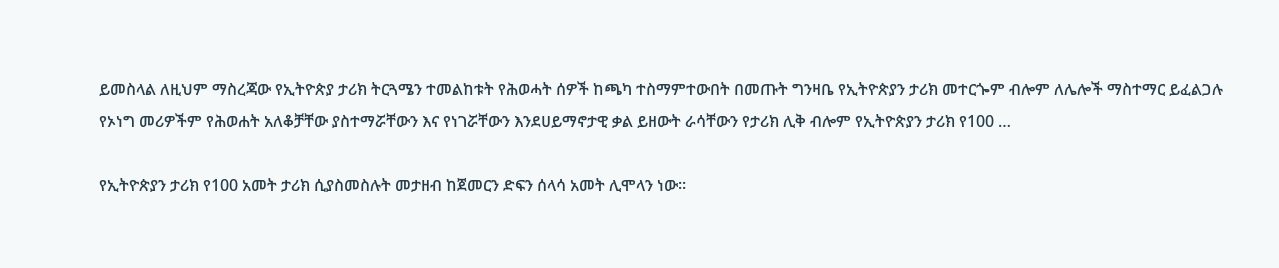ይመስላል ለዚህም ማስረጃው የኢትዮጵያ ታሪክ ትርጓሜን ተመልከቱት የሕወሓት ሰዎች ከጫካ ተስማምተውበት በመጡት ግንዛቤ የኢትዮጵያን ታሪክ መተርጐም ብሎም ለሌሎች ማስተማር ይፈልጋሉ የኦነግ መሪዎችም የሕወሐት አለቆቻቸው ያስተማሯቸውን እና የነገሯቸውን እንደሀይማኖታዊ ቃል ይዘውት ራሳቸውን የታሪክ ሊቅ ብሎም የኢትዮጵያን ታሪክ የ100 …

የኢትዮጵያን ታሪክ የ100 አመት ታሪክ ሲያስመስሉት መታዘብ ከጀመርን ድፍን ሰላሳ አመት ሊሞላን ነው።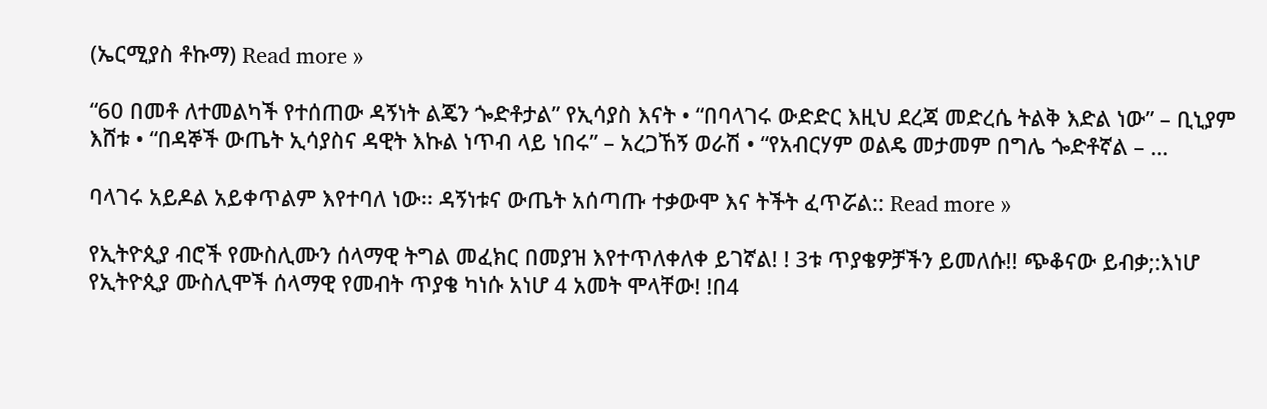(ኤርሚያስ ቶኩማ) Read more »

“60 በመቶ ለተመልካች የተሰጠው ዳኝነት ልጄን ጐድቶታል” የኢሳያስ እናት • “በባላገሩ ውድድር እዚህ ደረጃ መድረሴ ትልቅ እድል ነው” – ቢኒያም እሸቱ • “በዳኞች ውጤት ኢሳያስና ዳዊት እኩል ነጥብ ላይ ነበሩ” – አረጋኸኝ ወራሽ • “የአብርሃም ወልዴ መታመም በግሌ ጐድቶኛል – …

ባላገሩ አይዶል አይቀጥልም እየተባለ ነው፡፡ ዳኝነቱና ውጤት አሰጣጡ ተቃውሞ እና ትችት ፈጥሯል:: Read more »

የኢትዮጲያ ብሮች የሙስሊሙን ሰላማዊ ትግል መፈክር በመያዝ እየተጥለቀለቀ ይገኛል! ! 3ቱ ጥያቄዎቻችን ይመለሱ!! ጭቆናው ይብቃ;:እነሆ የኢትዮጲያ ሙስሊሞች ሰላማዊ የመብት ጥያቄ ካነሱ አነሆ 4 አመት ሞላቸው! !በ4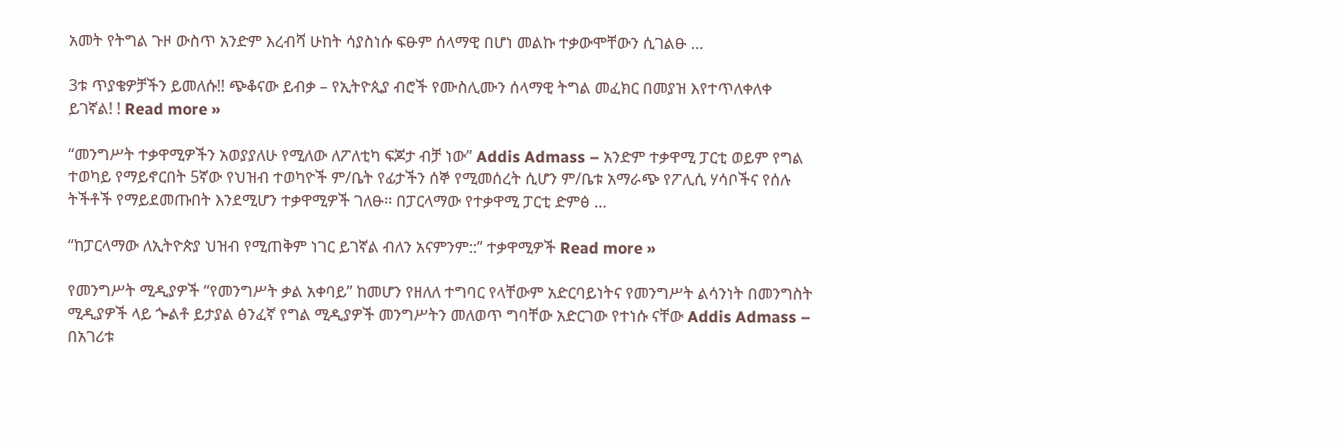አመት የትግል ጉዞ ውስጥ አንድም እረብሻ ሁከት ሳያስነሱ ፍፁም ሰላማዊ በሆነ መልኩ ተቃውሞቸውን ሲገልፁ …

3ቱ ጥያቄዎቻችን ይመለሱ!! ጭቆናው ይብቃ – የኢትዮጲያ ብሮች የሙስሊሙን ሰላማዊ ትግል መፈክር በመያዝ እየተጥለቀለቀ ይገኛል! ! Read more »

“መንግሥት ተቃዋሚዎችን አወያያለሁ የሚለው ለፖለቲካ ፍጆታ ብቻ ነው” Addis Admass – አንድም ተቃዋሚ ፓርቲ ወይም የግል ተወካይ የማይኖርበት 5ኛው የህዝብ ተወካዮች ም/ቤት የፊታችን ሰኞ የሚመሰረት ሲሆን ም/ቤቱ አማራጭ የፖሊሲ ሃሳቦችና የሰሉ ትችቶች የማይደመጡበት እንደሚሆን ተቃዋሚዎች ገለፁ፡፡ በፓርላማው የተቃዋሚ ፓርቲ ድምፅ …

“ከፓርላማው ለኢትዮጵያ ህዝብ የሚጠቅም ነገር ይገኛል ብለን አናምንም::” ተቃዋሚዎች Read more »

የመንግሥት ሚዲያዎች “የመንግሥት ቃል አቀባይ” ከመሆን የዘለለ ተግባር የላቸውም አድርባይነትና የመንግሥት ልሳንነት በመንግስት ሚዲያዎች ላይ ጐልቶ ይታያል ፅንፈኛ የግል ሚዲያዎች መንግሥትን መለወጥ ግባቸው አድርገው የተነሱ ናቸው Addis Admass – በአገሪቱ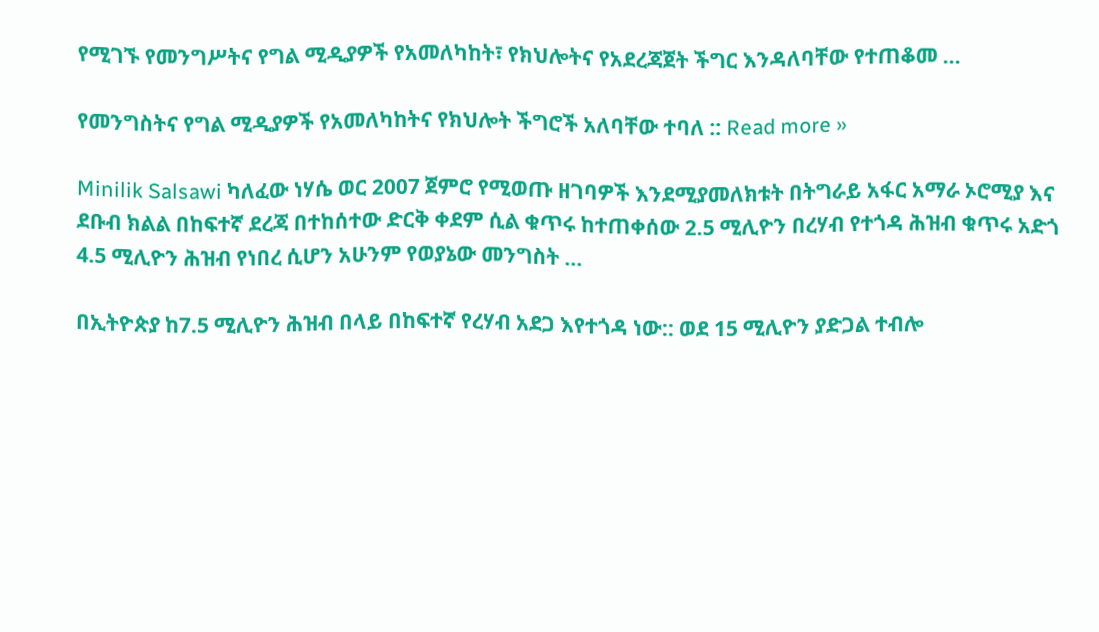የሚገኙ የመንግሥትና የግል ሚዲያዎች የአመለካከት፣ የክህሎትና የአደረጃጀት ችግር እንዳለባቸው የተጠቆመ …

የመንግስትና የግል ሚዲያዎች የአመለካከትና የክህሎት ችግሮች አለባቸው ተባለ :: Read more »

Minilik Salsawi ካለፈው ነሃሴ ወር 2007 ጀምሮ የሚወጡ ዘገባዎች እንደሚያመለክቱት በትግራይ አፋር አማራ ኦሮሚያ እና ደቡብ ክልል በከፍተኛ ደረጃ በተከሰተው ድርቅ ቀደም ሲል ቁጥሩ ከተጠቀሰው 2.5 ሚሊዮን በረሃብ የተጎዳ ሕዝብ ቁጥሩ አድጎ 4.5 ሚሊዮን ሕዝብ የነበረ ሲሆን አሁንም የወያኔው መንግስት …

በኢትዮጵያ ከ7.5 ሚሊዮን ሕዝብ በላይ በከፍተኛ የረሃብ አደጋ እየተጎዳ ነው:: ወደ 15 ሚሊዮን ያድጋል ተብሎ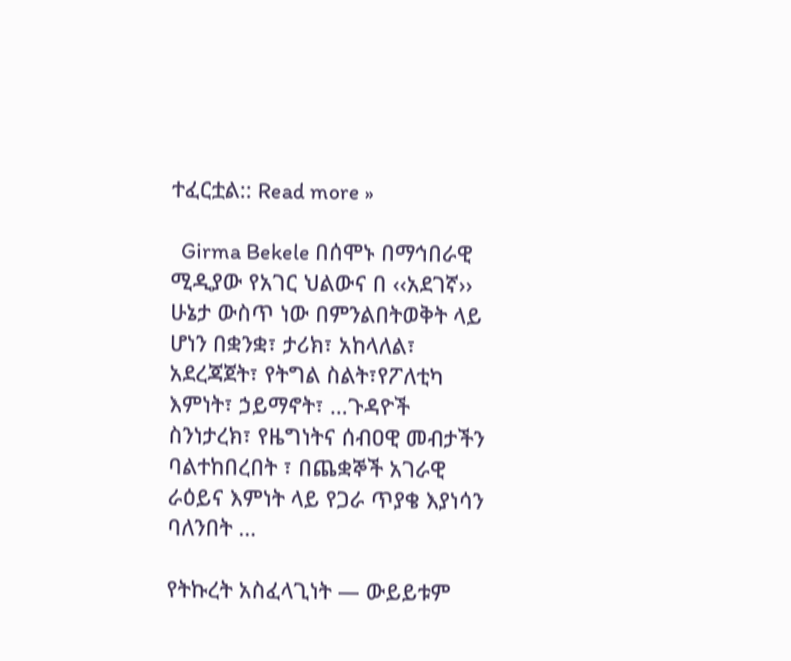ተፈርቷል:: Read more »

  Girma Bekele በሰሞኑ በማኅበራዊ ሚዲያው የአገር ህልውና በ ‹‹አደገኛ›› ሁኔታ ውስጥ ነው በምንልበትወቅት ላይ ሆነን በቋንቋ፣ ታሪክ፣ አከላለል፣ አደረጃጀት፣ የትግል ስልት፣የፖለቲካ እምነት፣ ኃይማኖት፣ …ጉዳዮች ስንነታረክ፣ የዜግነትና ሰብዐዊ መብታችን ባልተከበረበት ፣ በጨቋኞች አገራዊ ራዕይና እምነት ላይ የጋራ ጥያቄ እያነሳን ባለንበት …

የትኩረት አስፈላጊነት — ውይይቱም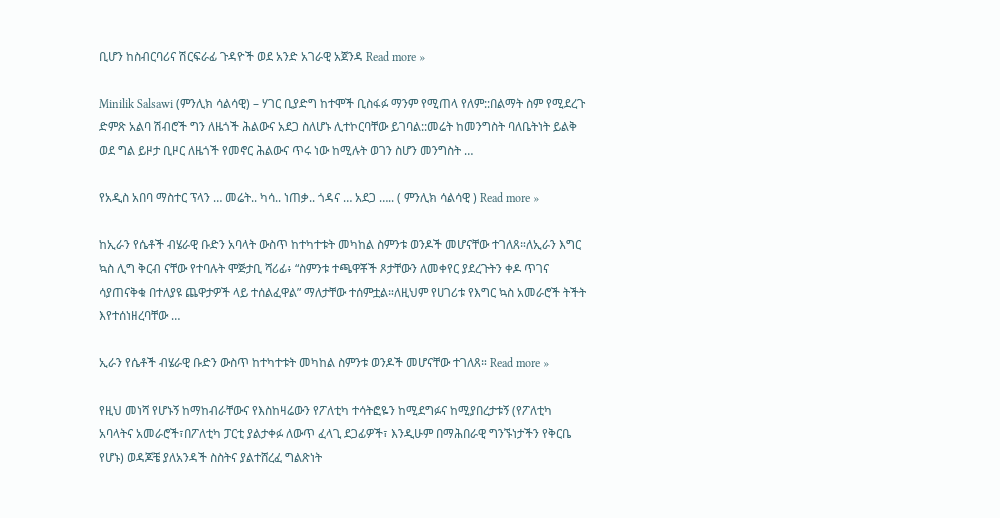ቢሆን ከስብርባሪና ሽርፍራፊ ጉዳዮች ወደ አንድ አገራዊ አጀንዳ Read more »

Minilik Salsawi (ምንሊክ ሳልሳዊ) – ሃገር ቢያድግ ከተሞች ቢስፋፉ ማንም የሚጠላ የለም::በልማት ስም የሚደረጉ ድምጽ አልባ ሽብሮች ግን ለዜጎች ሕልውና አደጋ ስለሆኑ ሊተኮርባቸው ይገባል::መሬት ከመንግስት ባለቤትነት ይልቅ ወደ ግል ይዞታ ቢዞር ለዜጎች የመኖር ሕልውና ጥሩ ነው ከሚሉት ወገን ስሆን መንግስት …

የአዲስ አበባ ማስተር ፕላን … መሬት.. ካሳ.. ነጠቃ.. ጎዳና … አደጋ ….. ( ምንሊክ ሳልሳዊ ) Read more »

ከኢራን የሴቶች ብሄራዊ ቡድን አባላት ውስጥ ከተካተቱት መካከል ስምንቱ ወንዶች መሆናቸው ተገለጸ።ለኢራን እግር ኳስ ሊግ ቅርብ ናቸው የተባሉት ሞጅታቢ ሻሪፊ፥ “ስምንቱ ተጫዋቾች ጾታቸውን ለመቀየር ያደረጉትን ቀዶ ጥገና ሳያጠናቅቁ በተለያዩ ጨዋታዎች ላይ ተሰልፈዋል” ማለታቸው ተሰምቷል።ለዚህም የሀገሪቱ የእግር ኳስ አመራሮች ትችት እየተሰነዘረባቸው …

ኢራን የሴቶች ብሄራዊ ቡድን ውስጥ ከተካተቱት መካከል ስምንቱ ወንዶች መሆናቸው ተገለጸ። Read more »

የዚህ መነሻ የሆኑኝ ከማከብራቸውና የእስከዛሬውን የፖለቲካ ተሳትፎዬን ከሚደግፉና ከሚያበረታቱኝ (የፖለቲካ አባላትና አመራሮች፣በፖለቲካ ፓርቲ ያልታቀፉ ለውጥ ፈላጊ ደጋፊዎች፣ እንዲሁም በማሕበራዊ ግንኙነታችን የቅርቤ የሆኑ) ወዳጆቼ ያለአንዳች ስስትና ያልተሸረፈ ግልጽነት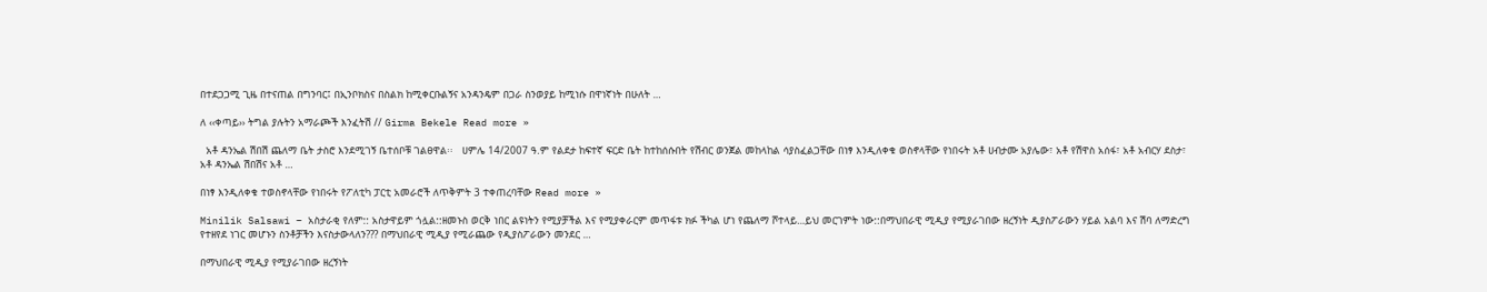በተደጋጋሚ ጊዜ በተናጠል በግንባር፤ በኢንቦክስና በስልክ ከሚቀርቡልኝና አንዳንዴም በጋራ ስንወያይ ከሚነሱ በዋነኛነት በሁለት …

ለ ‹‹ቀጣይ›› ትግል ያሉትን አማራጮች እንፈትሽ // Girma Bekele Read more »

  አቶ ዳንኤል ሽበሽ ጨለማ ቤት ታስሮ እንደሚገኝ ቤተሰቦቹ ገልፀዋል፡፡   ሀምሌ 14/2007 ዓ.ም የልደታ ከፍተኛ ፍርድ ቤት ከተከሰሱበት የሽብር ወንጀል መከላከል ሳያስፈልጋቸው በነፃ እንዲለቀቁ ወስኖላቸው የነበሩት አቶ ሀብታሙ አያሌው፣ አቶ የሽዋስ አሰፋ፣ አቶ አብርሃ ደስታ፣ አቶ ዳንኤል ሽበሽና አቶ …

በነፃ እንዲለቀቁ ተወስኖላቸው የነበሩት የፖለቲካ ፓርቲ አመራሮች ለጥቅምት 3 ተቀጠረባቸው Read more »

Minilik Salsawi – አስታራቂ የለም:: አስታዋይም ጎሏል::ዘመኑስ ወርቅ ነበር ልዩነትን የሚያቻችል እና የሚያቀራርም መጥፋቱ ክፉ ችካል ሆነ የጨለማ ሾተላይ…ይህ መርገምት ነው::በማህበራዊ ሚዲያ የሚያራገበው ዘረኝነት ዲያስፖራውን ሃይል አልባ እና ሽባ ለማድረግ የተዘየደ ነገር መሆኑን ስንቶቻችን እናስታውላለን??? በማህበራዊ ሚዲያ የሚራጨው የዲያስፖራውን መንደር …

በማህበራዊ ሚዲያ የሚያራገበው ዘረኝነት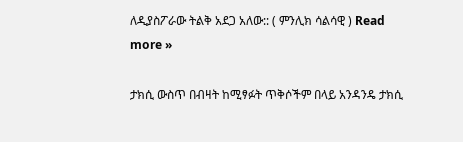ለዲያስፖራው ትልቅ አደጋ አለው:: ( ምንሊክ ሳልሳዊ ) Read more »

ታክሲ ውስጥ በብዛት ከሚፃፉት ጥቅሶችም በላይ አንዳንዴ ታክሲ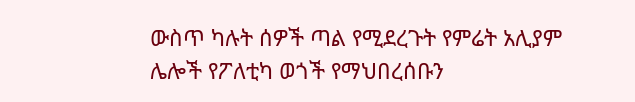ውስጥ ካሉት ሰዎች ጣል የሚደረጉት የምሬት አሊያም ሌሎች የፖለቲካ ወጎች የማህበረሰቡን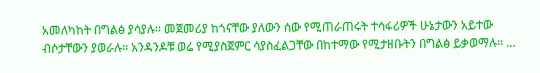አመለካከት በግልፅ ያሳያሉ፡፡ መጀመሪያ ከጎናቸው ያለውን ሰው የሚጠራጠሩት ተሳፋሪዎች ሁኔታውን አይተው ብሶታቸውን ያወራሉ፡፡ አንዳንዶቹ ወሬ የሚያስጀምር ሳያስፈልጋቸው በከተማው የሚታዘቡትን በግልፅ ይቃወማሉ፡፡ …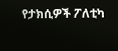የታክሲዎች ፖለቲካ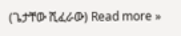(ጌታቸው ሺፈራው) Read more »